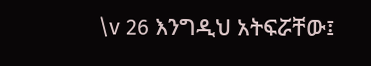\v 26 እንግዲህ አትፍሯቸው፤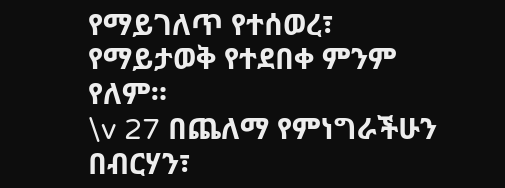የማይገለጥ የተሰወረ፣ የማይታወቅ የተደበቀ ምንም የለም።
\v 27 በጨለማ የምነግራችሁን በብርሃን፣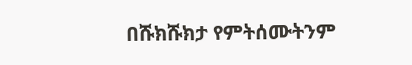በሹክሹክታ የምትሰሙትንም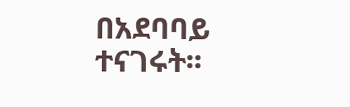በአደባባይ ተናገሩት፡፡